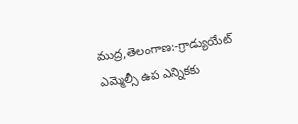ముద్ర,తెలంగాణ:-గ్రాడ్యుయేట్ ఎమ్మెల్సీ ఉప ఎన్నికకు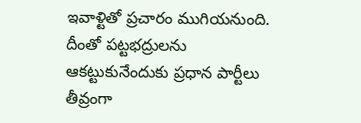ఇవాళ్టితో ప్రచారం ముగియనుంది. దీంతో పట్టభద్రులను ఆకట్టుకునేందుకు ప్రధాన పార్టీలు తీవ్రంగా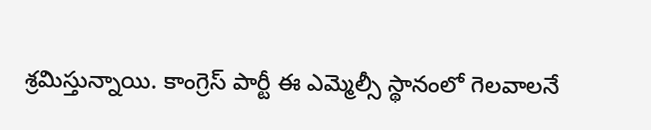శ్రమిస్తున్నాయి. కాంగ్రెస్ పార్టీ ఈ ఎమ్మెల్సీ స్థానంలో గెలవాలనే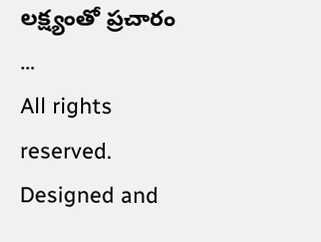లక్ష్యంతో ప్రచారం …
All rights reserved. Designed and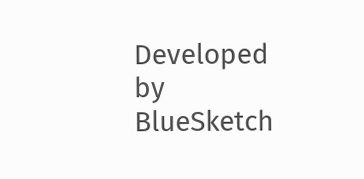Developed by BlueSketch